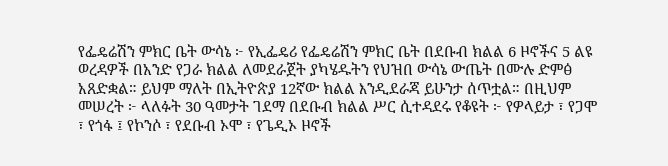የፌዴሬሽን ምክር ቤት ውሳኔ ፦ የኢፌዴሪ የፌዴሬሽን ምክር ቤት በደቡብ ክልል 6 ዞኖችና 5 ልዩ ወረዳዎች በአንድ የጋራ ክልል ለመደራጀት ያካሄዱትን የህዝበ ውሳኔ ውጤት በሙሉ ድምፅ አጸድቋል። ይህም ማለት በኢትዮጵያ 12ኛው ክልል እንዲደራጃ ይሁንታ ሰጥቷል። በዚህም መሠረት ፦ ላለፉት 30 ዓመታት ገደማ በደቡብ ክልል ሥር ሲተዳደሩ የቆዩት ፦ የዎላይታ ፣ የጋሞ ፣ የጎፋ ፤ የኮንሶ ፣ የደቡብ ኦሞ ፣ የጌዲኦ ዞኖች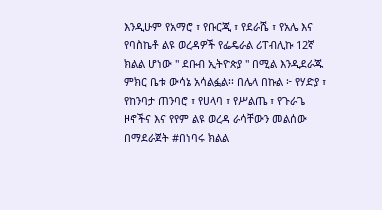እንዲሁም የአማሮ ፣ የቡርጂ ፣ የደራሼ ፣ የአሌ እና የባስኬቶ ልዩ ወረዳዎች የፌዴራል ሪፐብሊኩ 12ኛ ክልል ሆነው " ደቡብ ኢትዮጵያ " በሚል እንዲደራጁ ምክር ቤቱ ውሳኔ አሳልፏል፡፡ በሌላ በኩል ፦ የሃድያ ፣ የከንባታ ጠንባሮ ፣ የሀላባ ፣ የሥልጤ ፣ የጉራጌ ዞኖችና እና የየም ልዩ ወረዳ ራሳቸውን መልሰው በማደራጀት #በነባሩ ክልል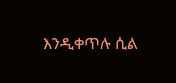እንዲቀጥሉ ሲል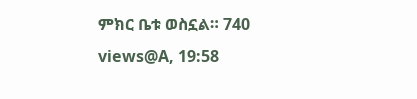ምክር ቤቱ ወስኗል። 740 views@A, 19:58